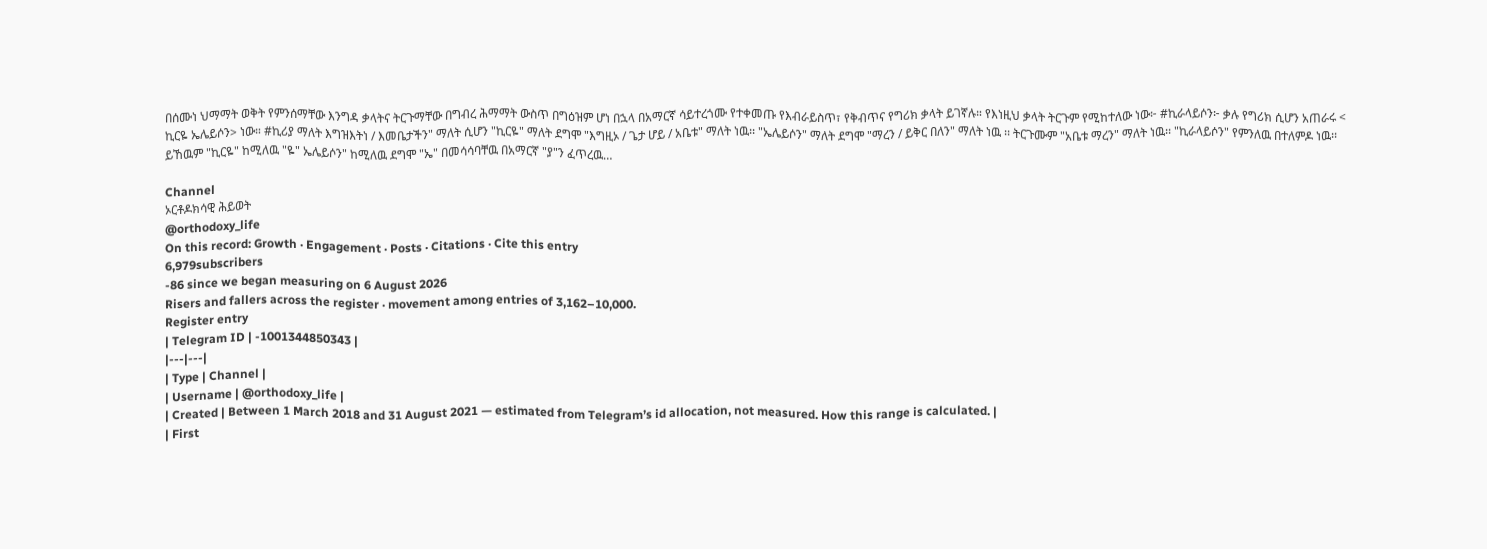በሰሙነ ህማማት ወቅት የምንሰማቸው እንግዳ ቃላትና ትርጉማቸው በግብረ ሕማማት ውስጥ በግዕዝም ሆነ በኋላ በአማርኛ ሳይተረጎሙ የተቀመጡ የእብራይስጥ፣ የቅብጥና የግሪክ ቃላት ይገኛሉ። የእነዚህ ቃላት ትርጉም የሚከተለው ነው፦ #ኪራላይሶን፦ ቃሉ የግሪክ ሲሆን አጠራሩ < ኪርዬ ኤሌይሶን> ነው። #ኪሪያ ማለት እግዝእትነ / እመቤታችን" ማለት ሲሆን "ኪርዬ" ማለት ደግሞ "እግዚኦ / ጌታ ሆይ / አቤቱ" ማለት ነዉ፡፡ "ኤሌይሶን" ማለት ደግሞ "ማረን / ይቅር በለን" ማለት ነዉ ፡፡ ትርጉሙም "አቤቱ ማረን" ማለት ነዉ፡፡ "ኪራላይሶን" የምንለዉ በተለምዶ ነዉ፡፡ ይኸዉም "ኪርዬ" ከሚለዉ "ዬ" ኤሌይሶን" ከሚለዉ ደግሞ "ኤ" በመሳሳባቸዉ በአማርኛ "ያ"ን ፈጥረዉ…

Channel
ኦርቶዶክሳዊ ሕይወት
@orthodoxy_life
On this record: Growth · Engagement · Posts · Citations · Cite this entry
6,979subscribers
-86 since we began measuring on 6 August 2026
Risers and fallers across the register · movement among entries of 3,162–10,000.
Register entry
| Telegram ID | -1001344850343 |
|---|---|
| Type | Channel |
| Username | @orthodoxy_life |
| Created | Between 1 March 2018 and 31 August 2021 — estimated from Telegram’s id allocation, not measured. How this range is calculated. |
| First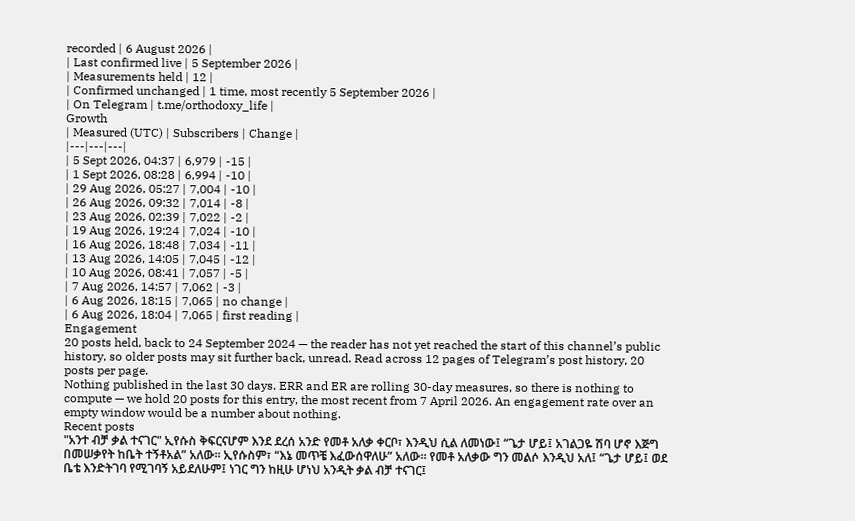recorded | 6 August 2026 |
| Last confirmed live | 5 September 2026 |
| Measurements held | 12 |
| Confirmed unchanged | 1 time, most recently 5 September 2026 |
| On Telegram | t.me/orthodoxy_life |
Growth
| Measured (UTC) | Subscribers | Change |
|---|---|---|
| 5 Sept 2026, 04:37 | 6,979 | -15 |
| 1 Sept 2026, 08:28 | 6,994 | -10 |
| 29 Aug 2026, 05:27 | 7,004 | -10 |
| 26 Aug 2026, 09:32 | 7,014 | -8 |
| 23 Aug 2026, 02:39 | 7,022 | -2 |
| 19 Aug 2026, 19:24 | 7,024 | -10 |
| 16 Aug 2026, 18:48 | 7,034 | -11 |
| 13 Aug 2026, 14:05 | 7,045 | -12 |
| 10 Aug 2026, 08:41 | 7,057 | -5 |
| 7 Aug 2026, 14:57 | 7,062 | -3 |
| 6 Aug 2026, 18:15 | 7,065 | no change |
| 6 Aug 2026, 18:04 | 7,065 | first reading |
Engagement
20 posts held, back to 24 September 2024 — the reader has not yet reached the start of this channel’s public history, so older posts may sit further back, unread. Read across 12 pages of Telegram’s post history, 20 posts per page.
Nothing published in the last 30 days. ERR and ER are rolling 30-day measures, so there is nothing to compute — we hold 20 posts for this entry, the most recent from 7 April 2026. An engagement rate over an empty window would be a number about nothing.
Recent posts
"አንተ ብቻ ቃል ተናገር" ኢየሱስ ቅፍርናሆም እንደ ደረሰ አንድ የመቶ አለቃ ቀርቦ፣ እንዲህ ሲል ለመነው፤ “ጌታ ሆይ፤ አገልጋዬ ሽባ ሆኖ እጅግ በመሠቃየት ከቤት ተኝቶአል” አለው። ኢየሱስም፣ “እኔ መጥቼ እፈውሰዋለሁ” አለው። የመቶ አለቃው ግን መልሶ እንዲህ አለ፤ “ጌታ ሆይ፤ ወደ ቤቴ እንድትገባ የሚገባኝ አይደለሁም፤ ነገር ግን ከዚሁ ሆነህ አንዲት ቃል ብቻ ተናገር፤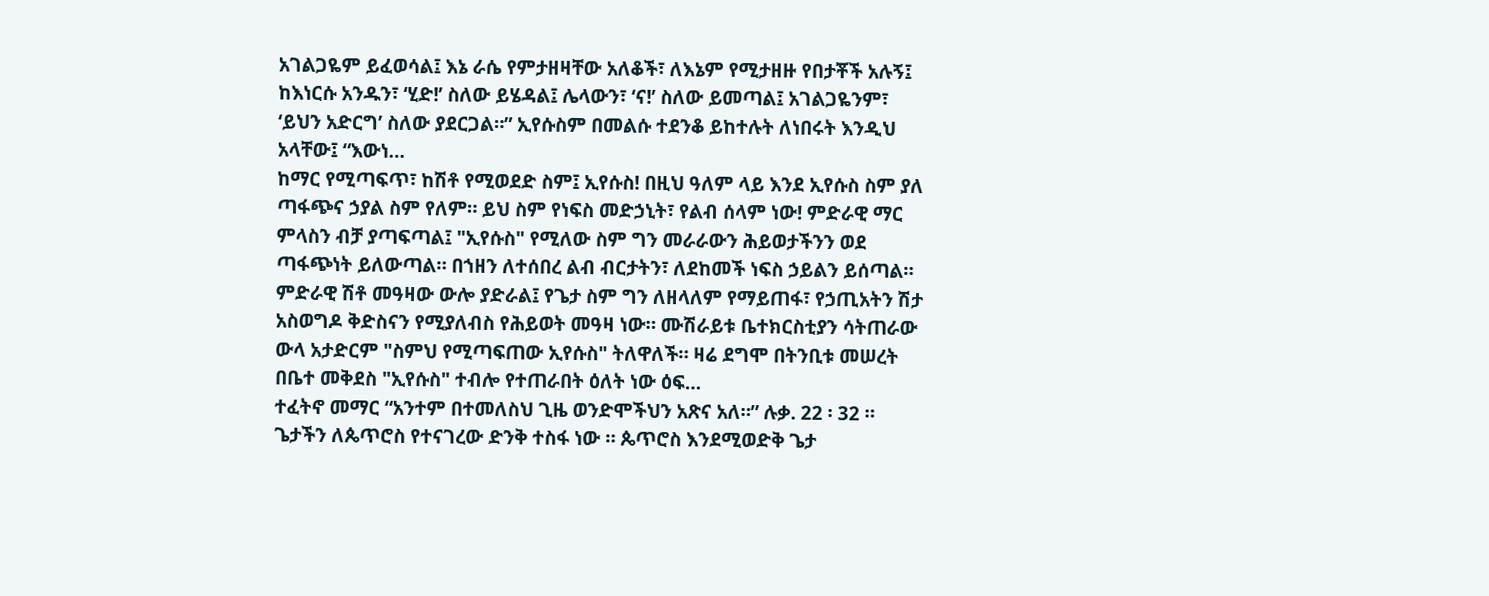አገልጋዬም ይፈወሳል፤ እኔ ራሴ የምታዘዛቸው አለቆች፣ ለእኔም የሚታዘዙ የበታቾች አሉኝ፤ ከእነርሱ አንዱን፣ ‘ሂድ!’ ስለው ይሄዳል፤ ሌላውን፣ ‘ና!’ ስለው ይመጣል፤ አገልጋዬንም፣ ‘ይህን አድርግ’ ስለው ያደርጋል።” ኢየሱስም በመልሱ ተደንቆ ይከተሉት ለነበሩት እንዲህ አላቸው፤ “እውነ…
ከማር የሚጣፍጥ፣ ከሽቶ የሚወደድ ስም፤ ኢየሱስ! በዚህ ዓለም ላይ እንደ ኢየሱስ ስም ያለ ጣፋጭና ኃያል ስም የለም። ይህ ስም የነፍስ መድኃኒት፣ የልብ ሰላም ነው! ምድራዊ ማር ምላስን ብቻ ያጣፍጣል፤ "ኢየሱስ" የሚለው ስም ግን መራራውን ሕይወታችንን ወደ ጣፋጭነት ይለውጣል። በኀዘን ለተሰበረ ልብ ብርታትን፣ ለደከመች ነፍስ ኃይልን ይሰጣል። ምድራዊ ሽቶ መዓዛው ውሎ ያድራል፤ የጌታ ስም ግን ለዘላለም የማይጠፋ፣ የኃጢአትን ሽታ አስወግዶ ቅድስናን የሚያለብስ የሕይወት መዓዛ ነው። ሙሽራይቱ ቤተክርስቲያን ሳትጠራው ውላ አታድርም "ስምህ የሚጣፍጠው ኢየሱስ" ትለዋለች። ዛሬ ደግሞ በትንቢቱ መሠረት በቤተ መቅደስ "ኢየሱስ" ተብሎ የተጠራበት ዕለት ነው ዕፍ…
ተፈትኖ መማር “አንተም በተመለስህ ጊዜ ወንድሞችህን አጽና አለ።” ሉቃ. 22 ፡ 32 ። ጌታችን ለጴጥሮስ የተናገረው ድንቅ ተስፋ ነው ። ጴጥሮስ እንደሚወድቅ ጌታ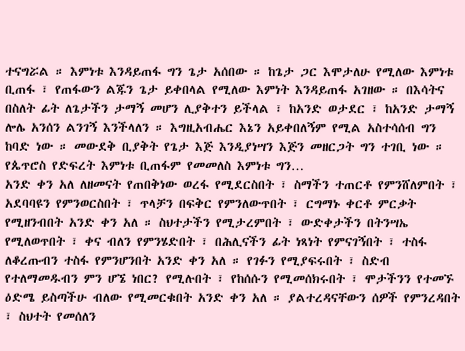ተናግሯል ። እምነቱ እንዳይጠፋ ግን ጌታ አሰበው ። ከጌታ ጋር እሞታለሁ የሚለው እምነቱ ቢጠፋ ፣ የጠፋውን ልጁን ጌታ ይቀበላል የሚለው እምነት እንዳይጠፋ አገዘው ። በእሳትና በስለት ፊት ለጌታችን ታማኝ መሆን ሊያቅተን ይችላል ፣ ከአንድ ወታደር ፣ ከአንድ ታማኝ ሎሌ አንሰን ልንገኝ እንችላለን ። እግዚአብሔር እኔን አይቀበለኝም የሚል አስተሳሰብ ግን ከባድ ነው ። መውደቅ ቢያቅት የጌታ እጅ እንዲያነሣን እጅን መዘርጋት ግን ተገቢ ነው ። የጴጥሮስ የድፍረት እምነቱ ቢጠፋም የመመለስ እምነቱ ግን…
አንድ ቀን አለ ለዘመናት የጠበቅነው ወረፋ የሚደርስበት ፣ ስማችን ተጠርቶ የምንሸለምበት ፣ አደባባዩን የምንወርስበት ፣ ጥላቻን በፍቅር የምንለውጥበት ፣ ርግማኑ ቀርቶ ምርቃት የሚዘንብበት አንድ ቀን አለ ። ስህተታችን የሚታረምበት ፣ ውድቀታችን በትንሣኤ የሚለወጥበት ፣ ቀና ብለን የምንሄድበት ፣ በሕሊናችን ፊት ነጻነት የምናገኝበት ፣ ተስፋ ለቆረጡብን ተስፋ የምንሆንበት አንድ ቀን አለ ። የገፉን የሚያፍሩበት ፣ ስድብ የተለማመዱብን ምን ሆኜ ነበር? የሚሉበት ፣ የከሰሱን የሚመሰክሩበት ፣ ሞታችንን የተመኙ ዕድሜ ይስጣችሁ ብለው የሚመርቁበት አንድ ቀን አለ ። ያልተረዳናቸውን ሰዎች የምንረዳበት ፣ ስህተት የመሰለን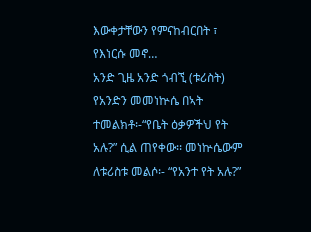እውቀታቸውን የምናከብርበት ፣ የእነርሱ መኖ…
አንድ ጊዜ አንድ ጎብኚ (ቱሪስት) የአንድን መመነኵሴ በኣት ተመልክቶ፡-“የቤት ዕቃዎችህ የት አሉ?” ሲል ጠየቀው፡፡ መነኵሴውም ለቱሪስቱ መልሶ፡- “የአንተ የት አሉ?”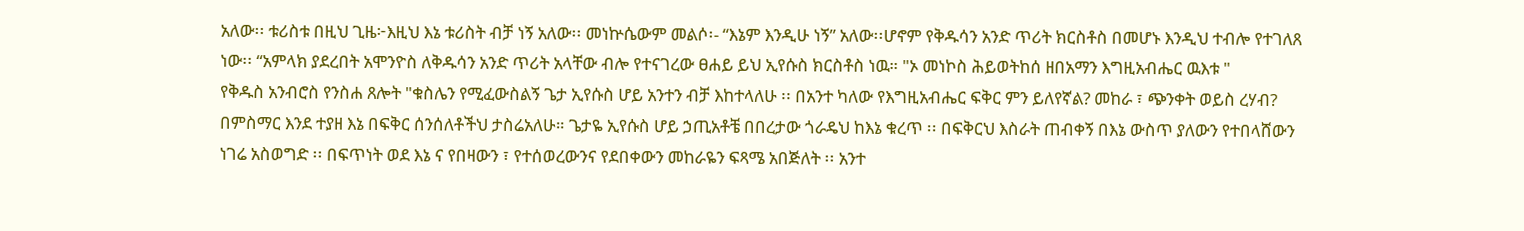አለው፡፡ ቱሪስቱ በዚህ ጊዜ፦እዚህ እኔ ቱሪስት ብቻ ነኝ አለው፡፡ መነኵሴውም መልሶ፡- “እኔም እንዲሁ ነኝ” አለው፡፡ሆኖም የቅዱሳን አንድ ጥሪት ክርስቶስ በመሆኑ እንዲህ ተብሎ የተገለጸ ነው፡፡ “አምላክ ያደረበት አሞንዮስ ለቅዱሳን አንድ ጥሪት አላቸው ብሎ የተናገረው ፀሐይ ይህ ኢየሱስ ክርስቶስ ነዉ። "ኦ መነኮስ ሕይወትከሰ ዘበአማን እግዚአብሔር ዉእቱ "
የቅዱስ አንብሮስ የንስሐ ጸሎት "ቁስሌን የሚፈውስልኝ ጌታ ኢየሱስ ሆይ አንተን ብቻ እከተላለሁ ፡፡ በአንተ ካለው የእግዚአብሔር ፍቅር ምን ይለየኛል? መከራ ፣ ጭንቀት ወይስ ረሃብ? በምስማር እንደ ተያዘ እኔ በፍቅር ሰንሰለቶችህ ታስሬአለሁ። ጌታዬ ኢየሱስ ሆይ ኃጢአቶቼ በበረታው ጎራዴህ ከእኔ ቁረጥ ፡፡ በፍቅርህ እስራት ጠብቀኝ በእኔ ውስጥ ያለውን የተበላሸውን ነገሬ አስወግድ ፡፡ በፍጥነት ወደ እኔ ና የበዛውን ፣ የተሰወረውንና የደበቀውን መከራዬን ፍጻሜ አበጅለት ፡፡ አንተ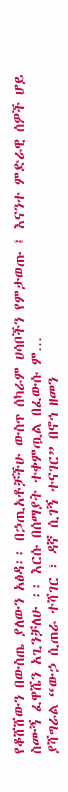የቆሸሸውን በውስጤ ያለውን አፅዳ፡፡ በኃጢአቶቻችሁ ውስጥ ሰካራም ሀሳቦችን የምታወጡ ፤ እናንተ ምድራዊ ሰዎች ሆይ ስሙኝ ፈዋሼን አጊንቻለሁ ፡፡ እርሱ በሰማያት ተቀምጧል በፈውሱ ም…
ያሻግራል “ውኃ ሲጠራ ተሻገር ፣ ዳኛ ሲገኝ ተናገር” በኖኅ ዘመን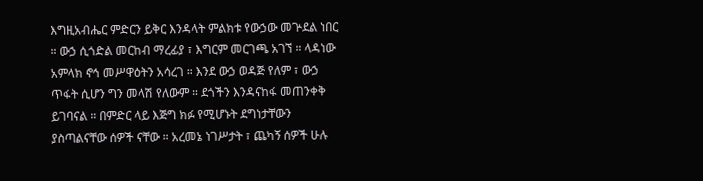እግዚአብሔር ምድርን ይቅር እንዳላት ምልክቱ የውኃው መጕደል ነበር ። ውኃ ሲጎድል መርከብ ማረፊያ ፣ እግርም መርገጫ አገኘ ። ላዳነው አምላክ ኖኅ መሥዋዕትን አሳረገ ። እንደ ውኃ ወዳጅ የለም ፣ ውኃ ጥፋት ሲሆን ግን መላሽ የለውም ። ደጎችን እንዳናከፋ መጠንቀቅ ይገባናል ። በምድር ላይ እጅግ ክፉ የሚሆኑት ደግነታቸውን ያስጣልናቸው ሰዎች ናቸው ። አረመኔ ነገሥታት ፣ ጨካኝ ሰዎች ሁሉ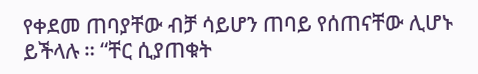የቀደመ ጠባያቸው ብቻ ሳይሆን ጠባይ የሰጠናቸው ሊሆኑ ይችላሉ ። “ቸር ሲያጠቁት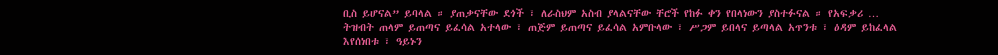ቢስ ይሆናል” ይባላል ። ያጠቃናቸው ደጎች ፣ ለራስህም አስብ ያላልናቸው ቸሮች የከፉ ቀን የበላነውን ያስተፉናል ። የአፍቃሪ …
ትዝብት ጠላም ይጠጣና ይፈሳል አተላው ፣ ጠጅም ይጠጣና ይፈሳል አምቡላው ፣ ሥጋም ይበላና ይጣላል አጥንቱ ፣ ዕዳም ይከፈላል እየሰነበቱ ፣ ዓይኑን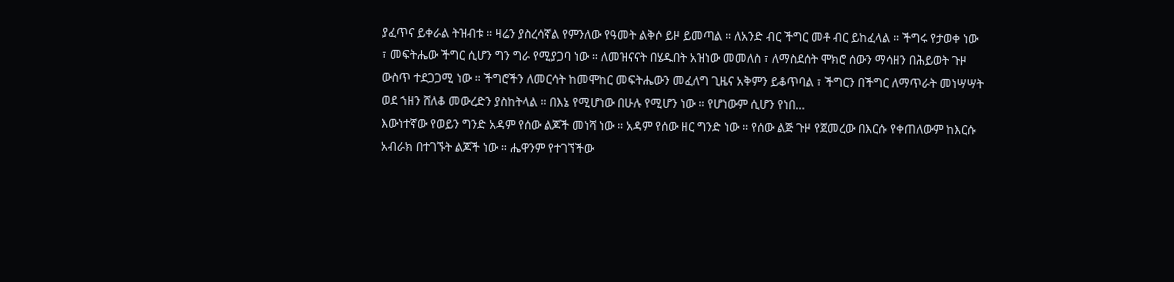ያፈጥና ይቀራል ትዝብቱ ። ዛሬን ያስረሳኛል የምንለው የዓመት ልቅሶ ይዞ ይመጣል ። ለአንድ ብር ችግር መቶ ብር ይከፈላል ። ችግሩ የታወቀ ነው ፣ መፍትሔው ችግር ሲሆን ግን ግራ የሚያጋባ ነው ። ለመዝናናት በሄዱበት አዝነው መመለስ ፣ ለማስደሰት ሞክሮ ሰውን ማሳዘን በሕይወት ጉዞ ውስጥ ተደጋጋሚ ነው ። ችግሮችን ለመርሳት ከመሞከር መፍትሔውን መፈለግ ጊዜና አቅምን ይቆጥባል ፣ ችግርን በችግር ለማጥራት መነሣሣት ወደ ኀዘን ሸለቆ መውረድን ያስከትላል ። በእኔ የሚሆነው በሁሉ የሚሆን ነው ። የሆነውም ሲሆን የነበ…
እውነተኛው የወይን ግንድ አዳም የሰው ልጆች መነሻ ነው ። አዳም የሰው ዘር ግንድ ነው ። የሰው ልጅ ጉዞ የጀመረው በእርሱ የቀጠለውም ከእርሱ አብራክ በተገኙት ልጆች ነው ። ሔዋንም የተገኘችው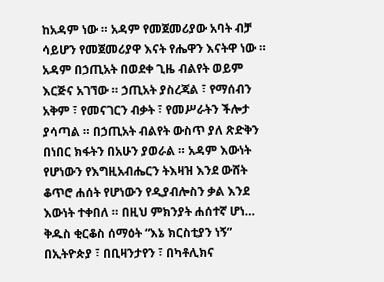ከአዳም ነው ። አዳም የመጀመሪያው አባት ብቻ ሳይሆን የመጀመሪያዋ እናት የሔዋን እናትዋ ነው ። አዳም በኃጢአት በወደቀ ጊዜ ብልየት ወይም እርጅና አገኘው ። ኃጢአት ያስረጃል ፣ የማሰብን አቅም ፣ የመናገርን ብቃት ፣ የመሥራትን ችሎታ ያሳጣል ። በኃጢአት ብልየት ውስጥ ያለ ጽድቅን በነበር ክፋትን በአሁን ያወራል ። አዳም እውነት የሆነውን የእግዚአብሔርን ትእዛዝ እንደ ውሸት ቆጥሮ ሐሰት የሆነውን የዲያብሎስን ቃል እንደ እውነት ተቀበለ ። በዚህ ምክንያት ሐሰተኛ ሆነ…
ቅዱስ ቂርቆስ ሰማዕት “እኔ ክርስቲያን ነኝ” በኢትዮጵያ ፣ በቢዛንታየን ፣ በካቶሊክና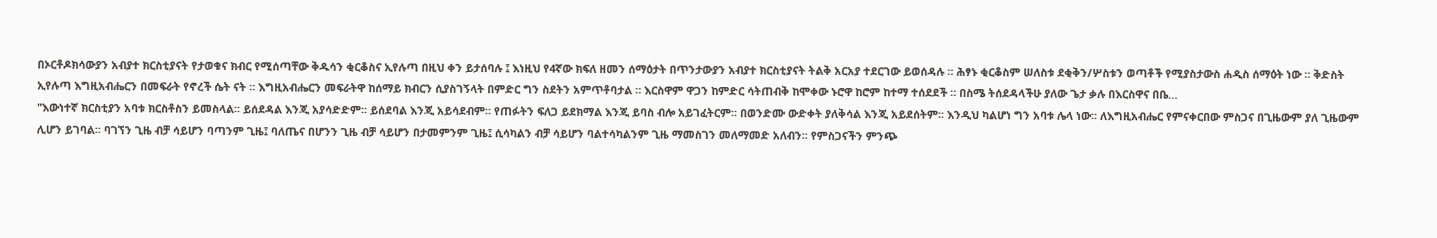በኦርቶዶክሳውያን አብያተ ክርስቲያናት የታወቁና ክብር የሚሰጣቸው ቅዱሳን ቂርቆስና ኢየሉጣ በዚህ ቀን ይታሰባሉ ፤ እነዚህ የ4ኛው ክፍለ ዘመን ሰማዕታት በጥንታውያን አብያተ ክርስቲያናት ትልቅ አርአያ ተደርገው ይወሰዳሉ ። ሕፃኑ ቂርቆስም ሠለስቱ ደቂቅን/ሦስቱን ወጣቶች የሚያስታውስ ሐዲስ ሰማዕት ነው ። ቅድስት ኢየሉጣ እግዚአብሔርን በመፍራት የኖረች ሴት ናት ። እግዚአብሔርን መፍራትዋ ከሰማይ ክብርን ሲያስገኝላት በምድር ግን ስደትን አምጥቶባታል ። እርስዋም ዋጋን ከምድር ሳትጠብቅ ከሞቀው ኑሮዋ ከሮም ከተማ ተሰደደች ። በስሜ ትሰደዳላችሁ ያለው ጌታ ቃሉ በእርስዋና በቤ…
"እውነተኛ ክርስቲያን አባቱ ክርስቶስን ይመስላል፡፡ ይሰደዳል እንጂ አያሳድድም፡፡ ይሰደባል እንጂ አይሳደብም፡፡ የጠፉትን ፍለጋ ይደክማል እንጂ ይባስ ብሎ አይገፈትርም፡፡ በወንድሙ ውድቀት ያለቅሳል እንጂ አይደሰትም፡፡ እንዲህ ካልሆነ ግን አባቱ ሌላ ነው፡፡ ለእግዚአብሔር የምናቀርበው ምስጋና በጊዜውም ያለ ጊዜውም ሊሆን ይገባል፡፡ ባገኘን ጊዜ ብቻ ሳይሆን ባጣንም ጊዜ፤ ባለጤና በሆንን ጊዜ ብቻ ሳይሆን በታመምንም ጊዜ፤ ሲሳካልን ብቻ ሳይሆን ባልተሳካልንም ጊዜ ማመስገን መለማመድ አለብን፡፡ የምስጋናችን ምንጭ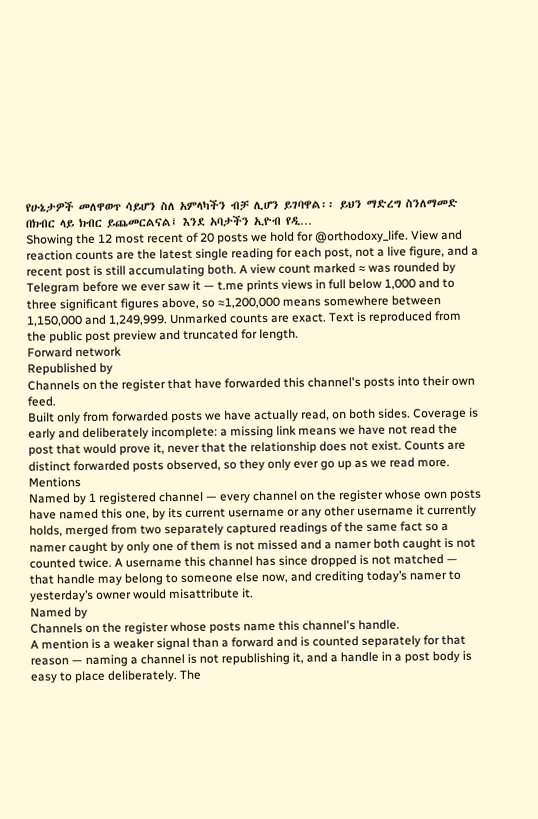የሁኔታዎች መለዋወጥ ሳይሆን ስለ አምላካችን ብቻ ሊሆን ይገባዋል፡፡ ይህን ማድረግ ስንለማመድ በክብር ላይ ክብር ይጨመርልናል፤ እንደ አባታችን ኢዮብ የዲ…
Showing the 12 most recent of 20 posts we hold for @orthodoxy_life. View and reaction counts are the latest single reading for each post, not a live figure, and a recent post is still accumulating both. A view count marked ≈ was rounded by Telegram before we ever saw it — t.me prints views in full below 1,000 and to three significant figures above, so ≈1,200,000 means somewhere between 1,150,000 and 1,249,999. Unmarked counts are exact. Text is reproduced from the public post preview and truncated for length.
Forward network
Republished by
Channels on the register that have forwarded this channel's posts into their own feed.
Built only from forwarded posts we have actually read, on both sides. Coverage is early and deliberately incomplete: a missing link means we have not read the post that would prove it, never that the relationship does not exist. Counts are distinct forwarded posts observed, so they only ever go up as we read more.
Mentions
Named by 1 registered channel — every channel on the register whose own posts have named this one, by its current username or any other username it currently holds, merged from two separately captured readings of the same fact so a namer caught by only one of them is not missed and a namer both caught is not counted twice. A username this channel has since dropped is not matched — that handle may belong to someone else now, and crediting today’s namer to yesterday’s owner would misattribute it.
Named by
Channels on the register whose posts name this channel's handle.
A mention is a weaker signal than a forward and is counted separately for that reason — naming a channel is not republishing it, and a handle in a post body is easy to place deliberately. The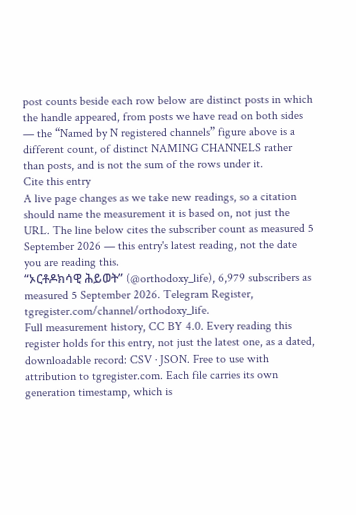post counts beside each row below are distinct posts in which the handle appeared, from posts we have read on both sides — the “Named by N registered channels” figure above is a different count, of distinct NAMING CHANNELS rather than posts, and is not the sum of the rows under it.
Cite this entry
A live page changes as we take new readings, so a citation should name the measurement it is based on, not just the URL. The line below cites the subscriber count as measured 5 September 2026 — this entry's latest reading, not the date you are reading this.
“ኦርቶዶክሳዊ ሕይወት” (@orthodoxy_life), 6,979 subscribers as measured 5 September 2026. Telegram Register, tgregister.com/channel/orthodoxy_life.
Full measurement history, CC BY 4.0. Every reading this register holds for this entry, not just the latest one, as a dated, downloadable record: CSV · JSON. Free to use with attribution to tgregister.com. Each file carries its own generation timestamp, which is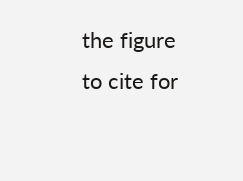the figure to cite for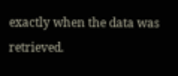exactly when the data was retrieved.